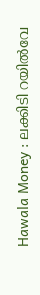Hawala Money : ലക്കിടി റയിൽവേ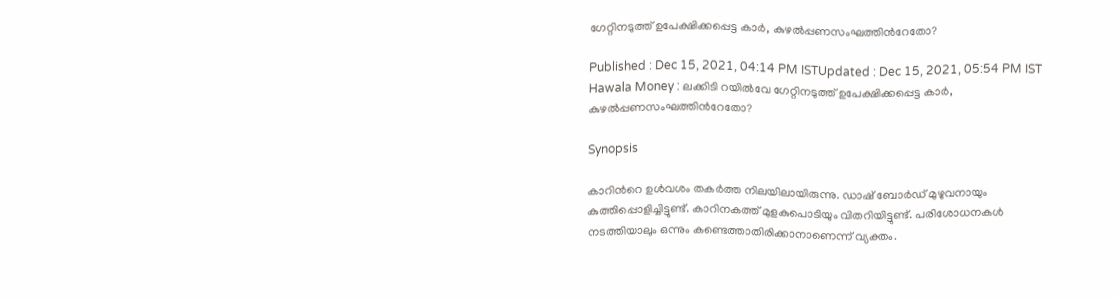ഗേറ്റിനടുത്ത് ഉപേക്ഷിക്കപ്പെട്ട കാർ, കുഴൽപ്പണസംഘത്തിന്‍റേതോ?

Published : Dec 15, 2021, 04:14 PM ISTUpdated : Dec 15, 2021, 05:54 PM IST
Hawala Money : ലക്കിടി റയിൽവേ ഗേറ്റിനടുത്ത് ഉപേക്ഷിക്കപ്പെട്ട കാർ, കുഴൽപ്പണസംഘത്തിന്‍റേതോ?

Synopsis

കാറിന്‍റെ ഉള്‍വശം തകര്‍ത്ത നിലയിലായിരുന്നു. ഡാഷ് ബോര്‍ഡ് മുഴുവനായും കുത്തിപ്പൊളിച്ചിട്ടുണ്ട്. കാറിനകത്ത് മുളകുപൊടിയും വിതറിയിട്ടുണ്ട്. പരിശോധനകൾ നടത്തിയാലും ഒന്നും കണ്ടെത്താതിരിക്കാനാണെന്ന് വ്യക്തം.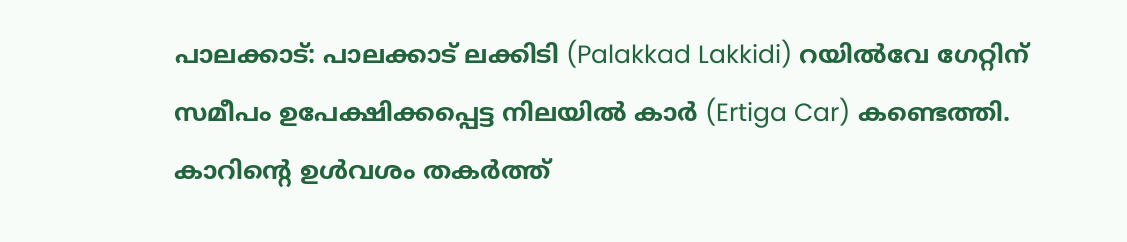പാലക്കാട്: പാലക്കാട് ലക്കിടി (Palakkad Lakkidi) റയില്‍വേ ഗേറ്റിന് സമീപം ഉപേക്ഷിക്കപ്പെട്ട നിലയില്‍ കാര്‍ (Ertiga Car) കണ്ടെത്തി. കാറിന്‍റെ ഉള്‍വശം തകര്‍ത്ത്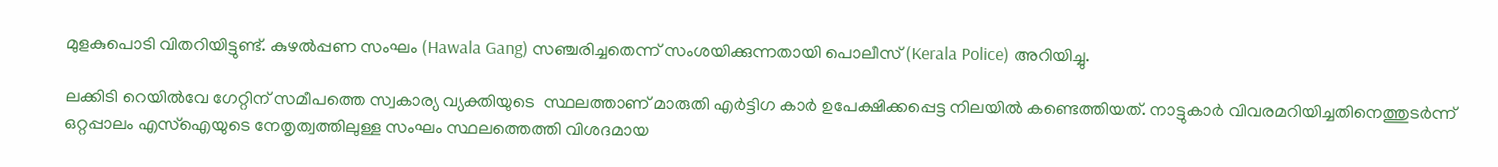മുളകുപൊടി വിതറിയിട്ടുണ്ട്. കുഴൽപ്പണ സംഘം (Hawala Gang) സഞ്ചരിച്ചതെന്ന് സംശയിക്കുന്നതായി പൊലീസ് (Kerala Police) അറിയിച്ചു.

ലക്കിടി റെയില്‍വേ ഗേറ്റിന് സമീപത്തെ സ്വകാര്യ വ്യക്തിയുടെ  സ്ഥലത്താണ് മാരുതി എര്‍ട്ടിഗ കാര്‍ ഉപേക്ഷിക്കപ്പെട്ട നിലയില്‍ കണ്ടെത്തിയത്. നാട്ടുകാര്‍ വിവരമറിയിച്ചതിനെത്തുടര്‍ന്ന് ഒറ്റപ്പാലം എസ്ഐയുടെ നേതൃത്വത്തിലുള്ള സംഘം സ്ഥലത്തെത്തി വിശദമായ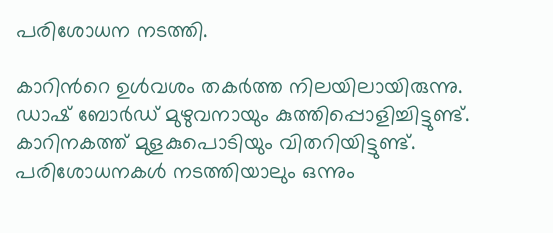പരിശോധന നടത്തി.

കാറിന്‍റെ ഉള്‍വശം തകര്‍ത്ത നിലയിലായിരുന്നു. ഡാഷ് ബോര്‍ഡ് മുഴുവനായും കുത്തിപ്പൊളിച്ചിട്ടുണ്ട്. കാറിനകത്ത് മുളകുപൊടിയും വിതറിയിട്ടുണ്ട്. പരിശോധനകൾ നടത്തിയാലും ഒന്നും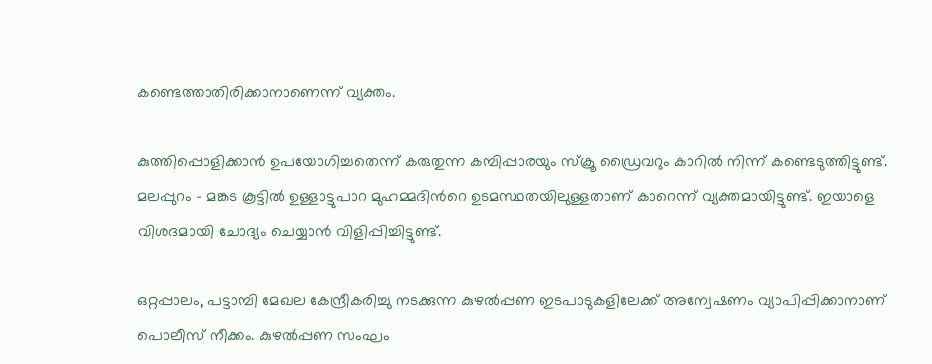കണ്ടെത്താതിരിക്കാനാണെന്ന് വ്യക്തം.

കുത്തിപ്പൊളിക്കാൻ ഉപയോഗിച്ചതെന്ന് കരുതുന്ന കമ്പിപ്പാരയും സ്ക്രൂ ഡ്രൈവറും കാറിൽ നിന്ന് കണ്ടെടുത്തിട്ടുണ്ട്. മലപ്പുറം - മങ്കട കൂട്ടിൽ ഉള്ളാട്ടുപാറ മുഹമ്മദിന്‍റെ ഉടമസ്ഥതയിലുള്ളതാണ് കാറെന്ന് വ്യക്തമായിട്ടുണ്ട്. ഇയാളെ വിശദമായി ചോദ്യം ചെയ്യാന്‍ വിളിപ്പിച്ചിട്ടുണ്ട്.

ഒറ്റപ്പാലം, പട്ടാമ്പി മേഖല കേന്ദ്രീകരിച്ചു നടക്കുന്ന കുഴല്‍പ്പണ ഇടപാടുകളിലേക്ക് അന്വേഷണം വ്യാപിപ്പിക്കാനാണ് പൊലീസ് നീക്കം. കുഴൽപ്പണ സംഘം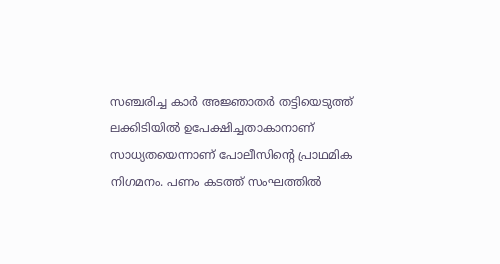സഞ്ചരിച്ച കാർ അജ്ഞാതർ തട്ടിയെടുത്ത് ലക്കിടിയിൽ ഉപേക്ഷിച്ചതാകാനാണ് സാധ്യതയെന്നാണ് പോലീസിന്‍റെ പ്രാഥമിക നിഗമനം. പണം കടത്ത് സംഘത്തില്‍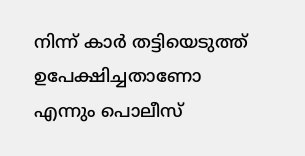നിന്ന് കാര്‍ തട്ടിയെടുത്ത് ഉപേക്ഷിച്ചതാണോ എന്നും പൊലീസ്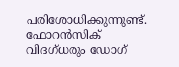പരിശോധിക്കുന്നുണ്ട്. ഫോറൻസിക് വിദഗ്ധരും ഡോഗ്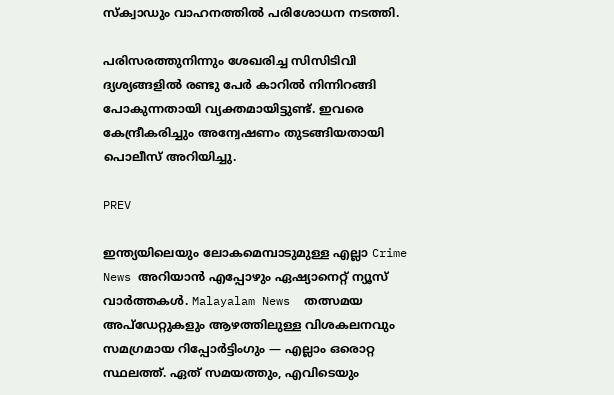സ്ക്വാഡും വാഹനത്തിൽ പരിശോധന നടത്തി.

പരിസരത്തുനിന്നും ശേഖരിച്ച സിസിടിവി ദ്യശ്യങ്ങളില്‍ രണ്ടു പേര്‍ കാറില്‍ നിന്നിറങ്ങി പോകുന്നതായി വ്യക്തമായിട്ടുണ്ട്. ഇവരെ കേന്ദ്രീകരിച്ചും അന്വേഷണം തുടങ്ങിയതായി പൊലീസ് അറിയിച്ചു.

PREV

ഇന്ത്യയിലെയും ലോകമെമ്പാടുമുള്ള എല്ലാ Crime News അറിയാൻ എപ്പോഴും ഏഷ്യാനെറ്റ് ന്യൂസ് വാർത്തകൾ. Malayalam News  തത്സമയ അപ്‌ഡേറ്റുകളും ആഴത്തിലുള്ള വിശകലനവും സമഗ്രമായ റിപ്പോർട്ടിംഗും — എല്ലാം ഒരൊറ്റ സ്ഥലത്ത്. ഏത് സമയത്തും, എവിടെയും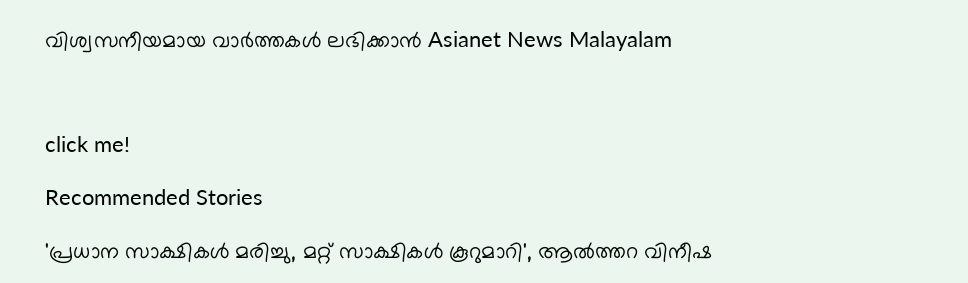വിശ്വസനീയമായ വാർത്തകൾ ലഭിക്കാൻ Asianet News Malayalam



click me!

Recommended Stories

'പ്രധാന സാക്ഷികൾ മരിച്ചു, മറ്റ് സാക്ഷികൾ കൂറുമാറി', ആൽത്തറ വിനീഷ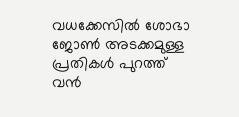വധക്കേസിൽ ശോഭാ ജോൺ അടക്കമുള്ള പ്രതികൾ പുറത്ത്
വൻ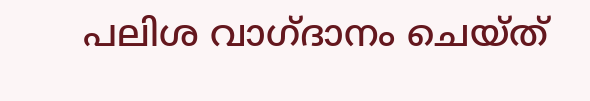പലിശ വാഗ്ദാനം ചെയ്ത്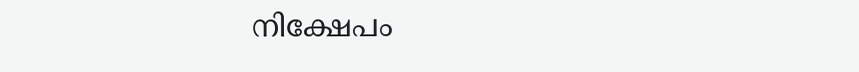നിക്ഷേപം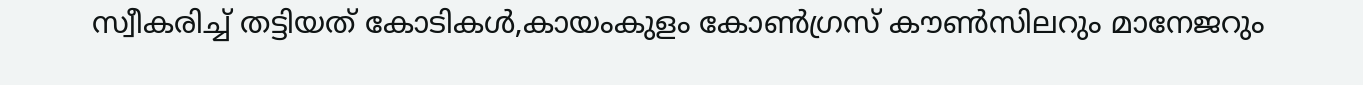സ്വീകരിച്ച് തട്ടിയത് കോടികൾ,കായംകുളം കോൺഗ്രസ് കൗൺസിലറും മാനേജറും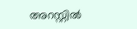അറസ്റ്റിൽ